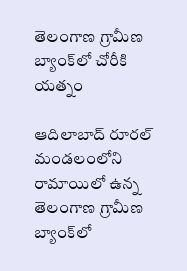తెలంగాణ గ్రామీణ బ్యాంక్‌లో చోరీకి య‌త్నం

ఆదిలాబాద్ రూరల్ మండలంలోని రామాయిలో ఉన్న తెలంగాణ గ్రామీణ బ్యాంక్‌లో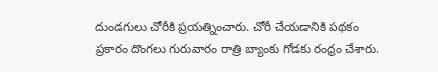దుండగులు చోరీకి ప్రయత్నించారు. చోరీ చేయడానికి పథకం ప్రకారం దొంగలు గురువారం రాత్రి బ్యాంకు గోడకు రంధ్రం చేశారు.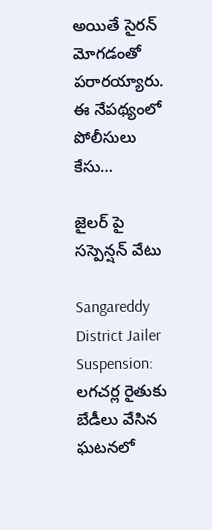అయితే సైరన్ మోగడంతో పరార‌య్యారు. ఈ నేప‌థ్యంలో పోలీసులు కేసు…

జైలర్ పై సస్పెన్షన్ వేటు

Sangareddy District Jailer Suspension: లగచర్ల రైతుకు బేడీలు వేసిన ఘటనలో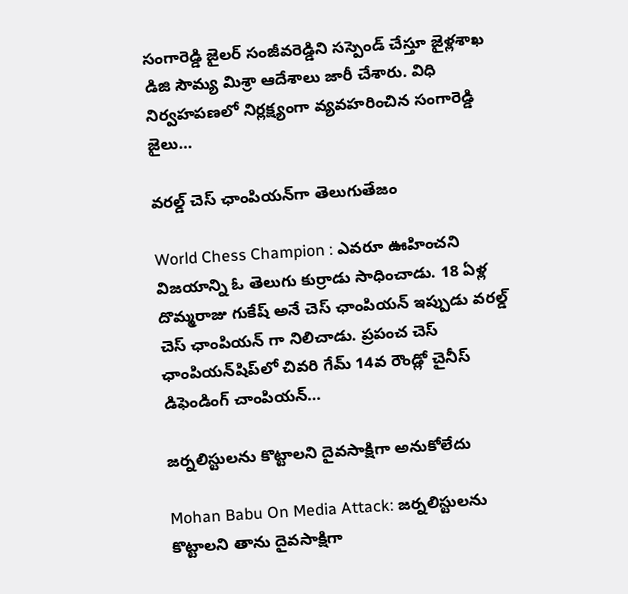సంగారెడ్డి జైలర్ సంజీవరెడ్డిని సస్పెండ్ చేస్తూ జైళ్లశాఖ డిజి సౌమ్య మిశ్రా ఆదేశాలు జారీ చేశారు. విధి నిర్వహపణలో నిర్లక్ష్యంగా వ్యవహరించిన సంగారెడ్డి జైలు…

వరల్డ్ చెస్ ఛాంపియన్‌గా తెలుగుతేజం

World Chess Champion : ఎవరూ ఊహించని విజయాన్ని ఓ తెలుగు కుర్రాడు సాధించాడు. 18 ఏళ్ల దొమ్మరాజు గుకేష్ అనే చెస్ ఛాంపియన్ ఇప్పుడు వరల్డ్ చెస్ ఛాంపియన్ గా నిలిచాడు. ప్రపంచ చెస్ ఛాంపియన్‌షిప్‌లో చివరి గేమ్ 14వ రౌండ్లో చైనీస్ డిఫెండింగ్ చాంపియన్…

జర్నలిస్టులను కొట్టాలని దైవసాక్షిగా అనుకోలేదు

Mohan Babu On Media Attack: జర్నలిస్టులను కొట్టాలని తాను దైవసాక్షిగా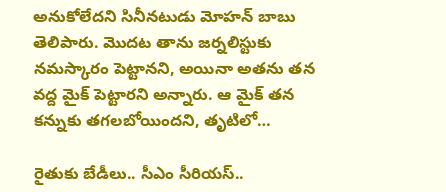అనుకోలేదని సినీన‌టుడు మోహ‌న్ బాబు తెలిపారు. మొదట తాను జర్నలిస్టుకు నమస్కారం పెట్టానని, అయినా అతను తన వద్ద మైక్ పెట్టారని అన్నారు. ఆ మైక్ తన కన్నుకు తగలబోయిందని, తృటిలో…

రైతుకు బేడీలు.. సీఎం సీరియ‌స్‌..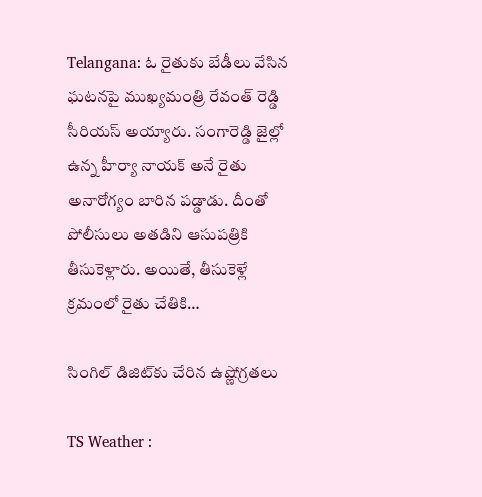Telangana: ఓ రైతుకు బేడీలు వేసిన‌ ఘటనపై ముఖ్యమంత్రి రేవంత్ రెడ్డి సీరియస్ అయ్యారు. సంగారెడ్డి జైల్లో ఉన్న హీర్యా నాయక్ అనే రైతు అనారోగ్యం బారిన పడ్డాడు. దీంతో పోలీసులు అతడిని ఆసుపత్రికి తీసుకెళ్లారు. అయితే, తీసుకెళ్లే క్రమంలో రైతు చేతికి…

సింగిల్ డిజిట్‌కు చేరిన ఉష్ణోగ్ర‌త‌లు

TS Weather :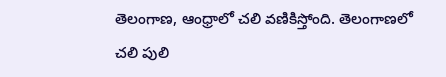తెలంగాణ‌, ఆంధ్రాలో చ‌లి వ‌ణికిస్తోంది. తెలంగాణలో చలి పులి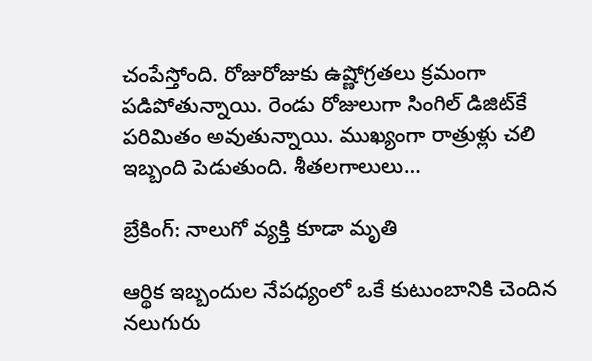చంపేస్తోంది. రోజురోజుకు ఉష్ణోగ్రతలు క్రమంగా పడిపోతున్నాయి. రెండు రోజులుగా సింగిల్ డిజిట్‌కే ప‌రిమితం అవుతున్నాయి. ముఖ్యంగా రాత్రుళ్లు చలి ఇబ్బంది పెడుతుంది. శీతలగాలులు…

బ్రేకింగ్: నాలుగో వ్యక్తి కూడా మృతి

ఆర్థిక ఇబ్బందుల నేపధ్యంలో ఒకే కుటుంబానికి చెందిన నలుగురు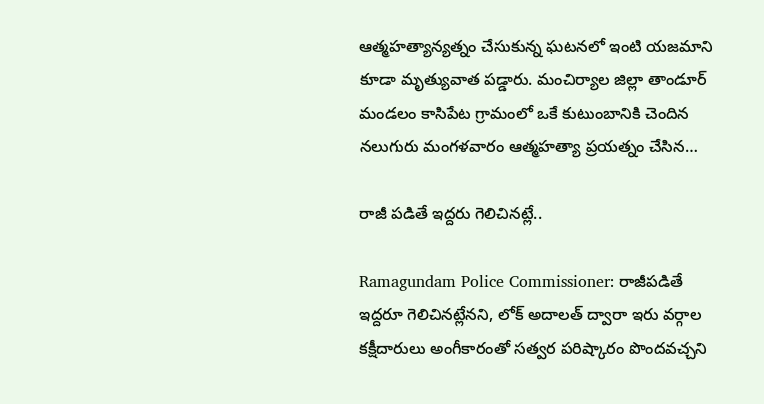ఆత్మహత్యాన్యత్నం చేసుకున్న ఘటనలో ఇంటి యజమాని కూడా మృత్యువాత పడ్డారు. మంచిర్యాల జిల్లా తాండూర్ మండలం కాసిపేట గ్రామంలో ఒకే కుటుంబానికి చెందిన నలుగురు మంగళవారం ఆత్మహత్యా ప్రయత్నం చేసిన…

రాజీ ప‌డితే ఇద్ద‌రు గెలిచిన‌ట్లే..

Ramagundam Police Commissioner: రాజీపడితే ఇద్దరూ గెలిచినట్లేనని, లోక్ అదాలత్ ద్వారా ఇరు వర్గాల కక్షీదారులు అంగీకారంతో సత్వర పరిష్కారం పొందవచ్చని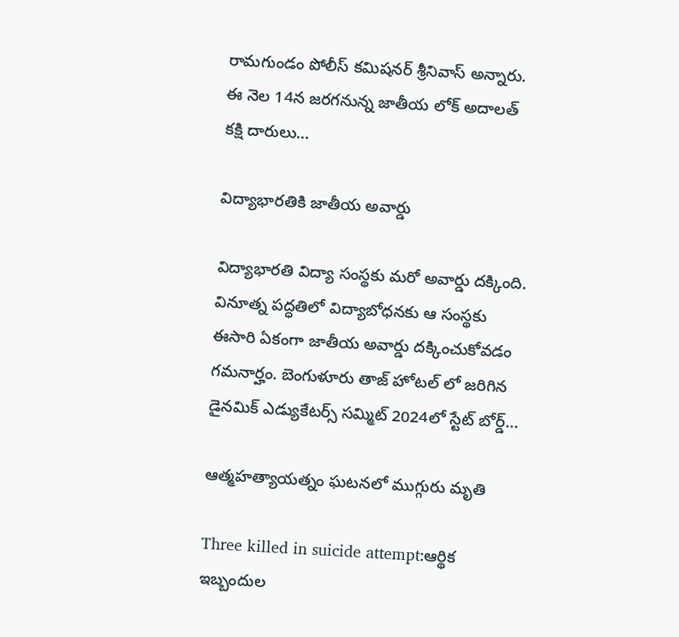రామగుండం పోలీస్ కమిషనర్ శ్రీనివాస్ అన్నారు. ఈ నెల 14న జరగనున్న జాతీయ లోక్ అదాలత్ కక్షి దారులు…

విద్యాభారతికి జాతీయ అవార్డు

విద్యాభారతి విద్యా సంస్థకు మ‌రో అవార్డు ద‌క్కింది. వినూత్న ప‌ద్ధ‌తిలో విద్యాబోధ‌న‌కు ఆ సంస్థ‌కు ఈసారి ఏకంగా జాతీయ అవార్డు ద‌క్కించుకోవ‌డం గ‌మ‌నార్హం. బెంగుళూరు తాజ్ హోటల్ లో జరిగిన డైనమిక్ ఎడ్యుకేటర్స్ సమ్మిట్ 2024లో స్టేట్ బోర్డ్…

ఆత్మహత్యాయత్నం ఘటనలో ముగ్గురు మృతి

Three killed in suicide attempt:ఆర్థిక ఇబ్బందుల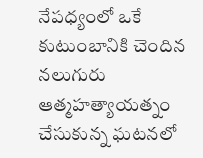నేపధ్యంలో ఒకే కుటుంబానికి చెందిన నలుగురు ఆత్మహత్యాయత్నం చేసుకున్న ఘటనలో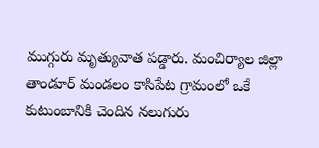ముగ్గురు మృత్యువాత పడ్డారు. మంచిర్యాల జిల్లా తాండూర్ మండలం కాసిపేట గ్రామంలో ఒకే కుటుంబానికి చెందిన నలుగురు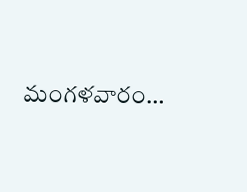మంగళవారం…